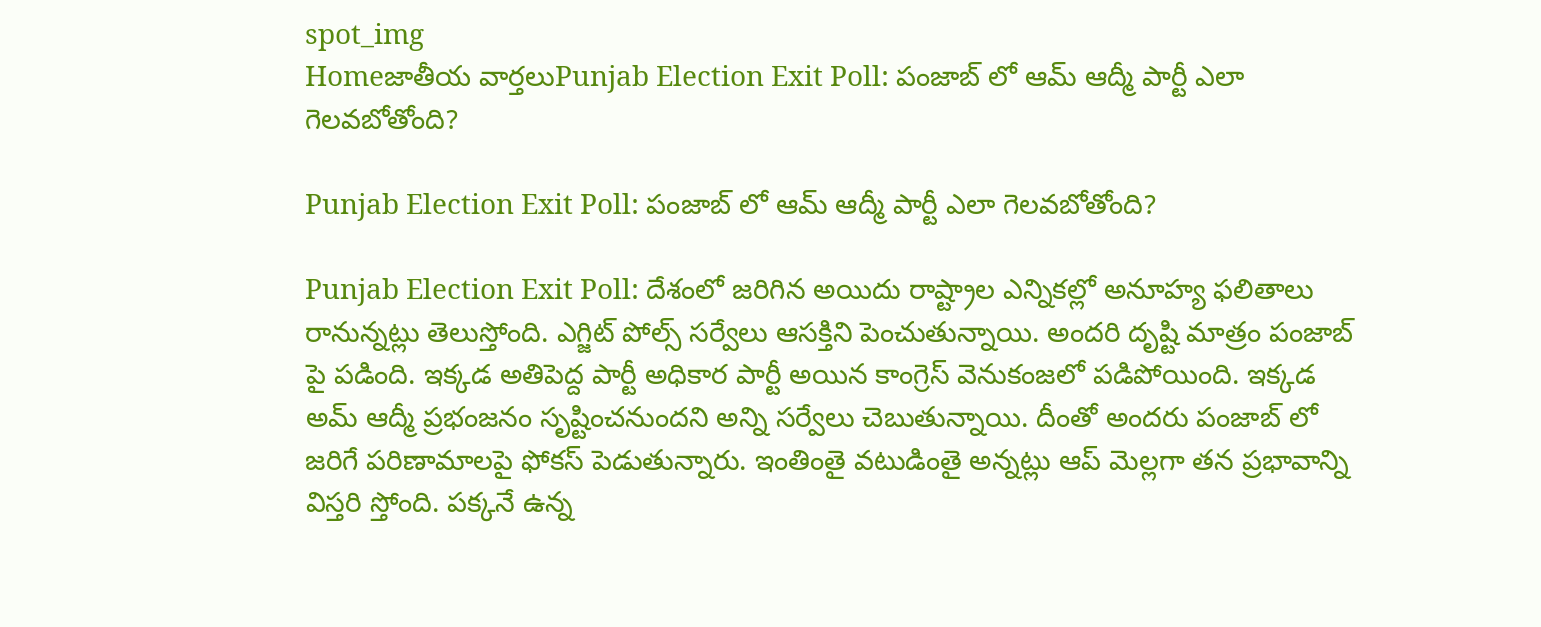spot_img
Homeజాతీయ వార్తలుPunjab Election Exit Poll: పంజాబ్ లో ఆమ్ ఆద్మీ పార్టీ ఎలా గెలవబోతోంది?

Punjab Election Exit Poll: పంజాబ్ లో ఆమ్ ఆద్మీ పార్టీ ఎలా గెలవబోతోంది?

Punjab Election Exit Poll: దేశంలో జరిగిన అయిదు రాష్ట్రాల ఎన్నికల్లో అనూహ్య ఫలితాలు రానున్నట్లు తెలుస్తోంది. ఎగ్జిట్ పోల్స్ సర్వేలు ఆసక్తిని పెంచుతున్నాయి. అందరి దృష్టి మాత్రం పంజాబ్ పై పడింది. ఇక్కడ అతిపెద్ద పార్టీ అధికార పార్టీ అయిన కాంగ్రెస్ వెనుకంజలో పడిపోయింది. ఇక్కడ అమ్ ఆద్మీ ప్రభంజనం సృష్టించనుందని అన్ని సర్వేలు చెబుతున్నాయి. దీంతో అందరు పంజాబ్ లో జరిగే పరిణామాలపై ఫోకస్ పెడుతున్నారు. ఇంతింతై వటుడింతై అన్నట్లు ఆప్ మెల్లగా తన ప్రభావాన్ని విస్తరి స్తోంది. పక్కనే ఉన్న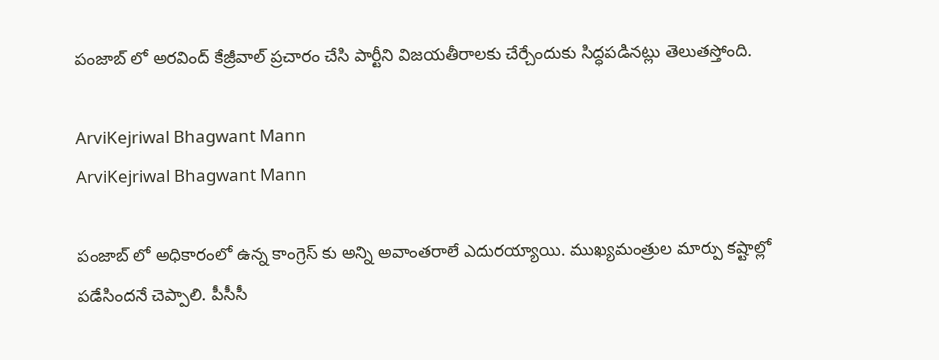పంజాబ్ లో అరవింద్ కేజ్రీవాల్ ప్రచారం చేసి పార్టీని విజయతీరాలకు చేర్చేందుకు సిద్ధపడినట్లు తెలుతస్తోంది.

ArviKejriwal Bhagwant Mann
ArviKejriwal Bhagwant Mann

పంజాబ్ లో అధికారంలో ఉన్న కాంగ్రెస్ కు అన్ని అవాంతరాలే ఎదురయ్యాయి. ముఖ్యమంత్రుల మార్పు కష్టాల్లో పడేసిందనే చెప్పాలి. పీసీసీ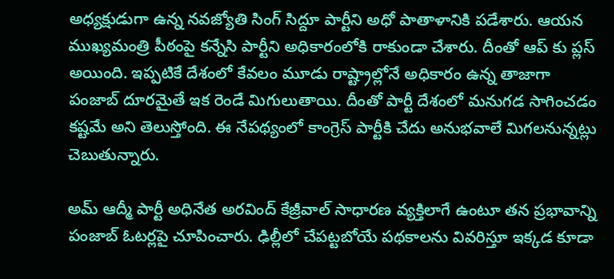అధ్యక్షుడుగా ఉన్న నవజ్యోతి సింగ్ సిద్దూ పార్టీని అధో పాతాళానికి పడేశారు. ఆయన ముఖ్యమంత్రి పీఠంపై కన్నేసి పార్టీని అధికారంలోకి రాకుండా చేశారు. దీంతో ఆప్ కు ప్లస్ అయింది. ఇప్పటికే దేశంలో కేవలం మూడు రాష్ట్రాల్లోనే అధికారం ఉన్న తాజాగా పంజాబ్ దూరమైతే ఇక రెండే మిగులుతాయి. దీంతో పార్టీ దేశంలో మనుగడ సాగించడం కష్టమే అని తెలుస్తోంది. ఈ నేపథ్యంలో కాంగ్రెస్ పార్టీకి చేదు అనుభవాలే మిగలనున్నట్లు చెబుతున్నారు.

అమ్ ఆద్మీ పార్టీ అధినేత అరవింద్ కేజ్రీవాల్ సాధారణ వ్యక్తిలాగే ఉంటూ తన ప్రభావాన్ని పంజాబ్ ఓటర్లపై చూపించారు. ఢిల్లీలో చేపట్టబోయే పథకాలను వివరిస్తూ ఇక్కడ కూడా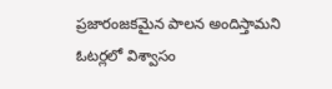ప్రజారంజకమైన పాలన అందిస్తామని ఓటర్లలో విశ్వాసం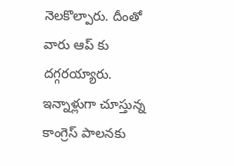నెలకొల్పారు. దీంతో వారు ఆప్ కు దగ్గరయ్యారు. ఇన్నాళ్లుగా చూస్తున్న కాంగ్రెస్ పాలనకు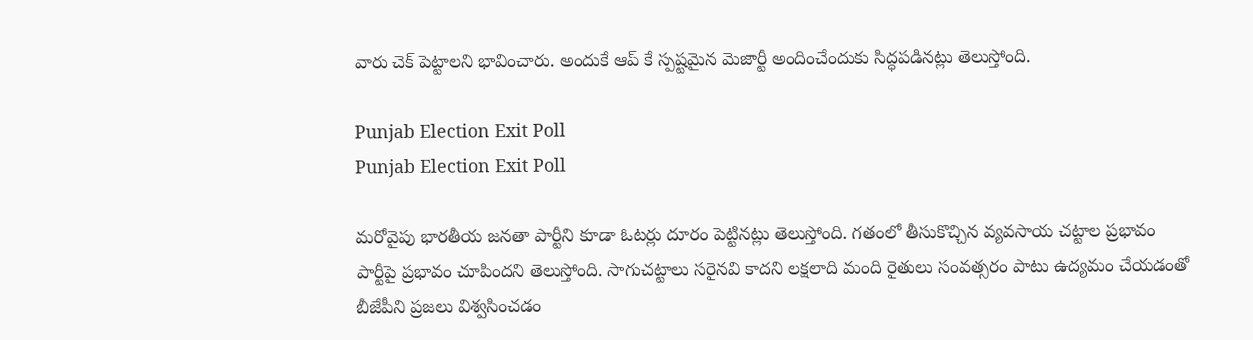వారు చెక్ పెట్టాలని భావించారు. అందుకే ఆప్ కే స్పష్టమైన మెజార్టీ అందించేందుకు సిద్ధపడినట్లు తెలుస్తోంది.

Punjab Election Exit Poll
Punjab Election Exit Poll

మరోవైపు భారతీయ జనతా పార్టీని కూడా ఓటర్లు దూరం పెట్టినట్లు తెలుస్తోంది. గతంలో తీసుకొచ్చిన వ్యవసాయ చట్టాల ప్రభావం పార్టీపై ప్రభావం చూపిందని తెలుస్తోంది. సాగుచట్టాలు సరైనవి కాదని లక్షలాది మంది రైతులు సంవత్సరం పాటు ఉద్యమం చేయడంతో బీజేపీని ప్రజలు విశ్వసించడం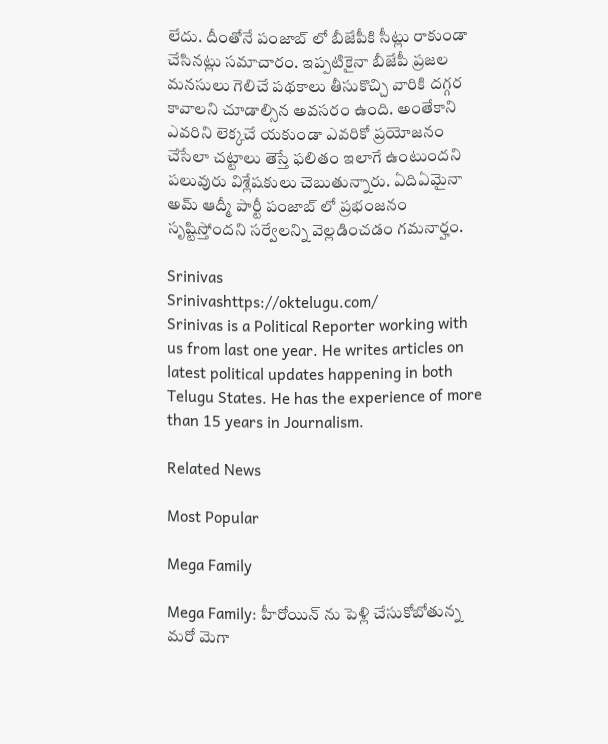లేదు. దీంతోనే పంజాబ్ లో బీజేపీకి సీట్లు రాకుండా చేసినట్లు సమాచారం. ఇప్పటికైనా బీజేపీ ప్రజల మనసులు గెలిచే పథకాలు తీసుకొచ్చి వారికి దగ్గర కావాలని చూడాల్సిన అవసరం ఉంది. అంతేకాని ఎవరిని లెక్కచే యకుండా ఎవరికో ప్రయోజనం చేసేలా చట్టాలు తెస్తే ఫలితం ఇలాగే ఉంటుందని పలువురు విశ్లేషకులు చెబుతున్నారు. ఏదిఏమైనా అమ్ ఆద్మీ పార్టీ పంజాబ్ లో ప్రభంజనం సృష్టిస్తోందని సర్వేలన్ని వెల్లడించడం గమనార్హం.

Srinivas
Srinivashttps://oktelugu.com/
Srinivas is a Political Reporter working with us from last one year. He writes articles on latest political updates happening in both Telugu States. He has the experience of more than 15 years in Journalism.

Related News

Most Popular

Mega Family

Mega Family: హీరోయిన్ ను పెళ్లి చేసుకోబోతున్న మరో మెగా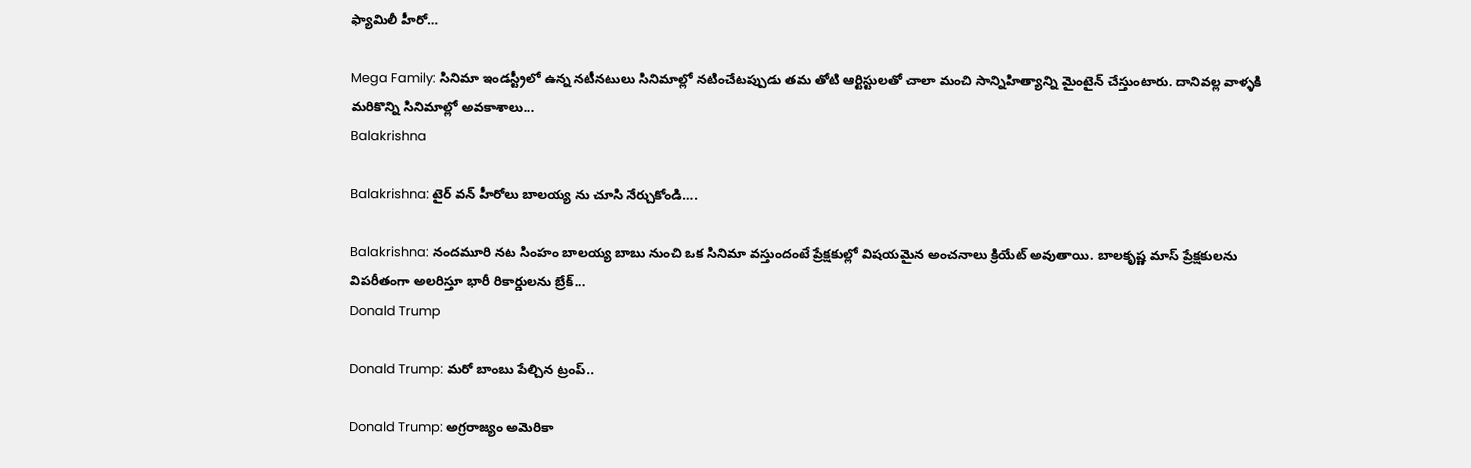ఫ్యామిలీ హీరో…

Mega Family: సినిమా ఇండస్ట్రీలో ఉన్న నటీనటులు సినిమాల్లో నటించేటప్పుడు తమ తోటి ఆర్టిస్టులతో చాలా మంచి సాన్నిహిత్యాన్ని మైంటైన్ చేస్తుంటారు. దానివల్ల వాళ్ళకి మరికొన్ని సినిమాల్లో అవకాశాలు...
Balakrishna

Balakrishna: టైర్ వన్ హీరోలు బాలయ్య ను చూసి నేర్చుకోండి….

Balakrishna: నందమూరి నట సింహం బాలయ్య బాబు నుంచి ఒక సినిమా వస్తుందంటే ప్రేక్షకుల్లో విషయమైన అంచనాలు క్రియేట్ అవుతాయి. బాలకృష్ణ మాస్ ప్రేక్షకులను విపరీతంగా అలరిస్తూ భారీ రికార్డులను బ్రేక్...
Donald Trump

Donald Trump: మరో బాంబు పేల్చిన ట్రంప్‌..

Donald Trump: అగ్రరాజ్యం అమెరికా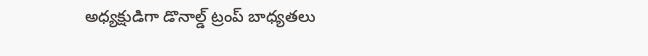అధ్యక్షుడిగా డొనాల్డ్‌ ట్రంప్‌ బాధ్యతలు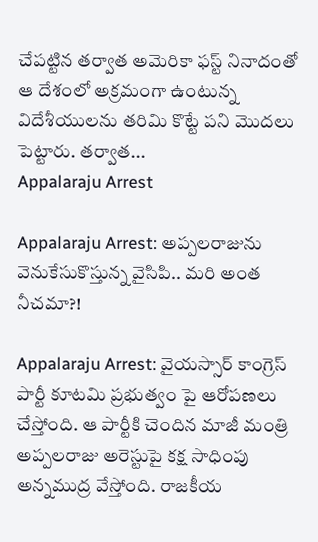చేపట్టిన తర్వాత అమెరికా ఫస్ట్‌ నినాదంతో ఆ దేశంలో అక్రమంగా ఉంటున్న విదేశీయులను తరిమి కొట్టే పని మొదలు పెట్టారు. తర్వాత...
Appalaraju Arrest

Appalaraju Arrest: అప్పలరాజును వెనుకేసుకొస్తున్న వైసిపి.. మరి అంత నీచమా?!

Appalaraju Arrest: వైయస్సార్ కాంగ్రెస్ పార్టీ కూటమి ప్రభుత్వం పై ఆరోపణలు చేస్తోంది. ఆ పార్టీకి చెందిన మాజీ మంత్రి అప్పలరాజు అరెస్టుపై కక్ష సాధింపు అన్నముద్ర వేస్తోంది. రాజకీయ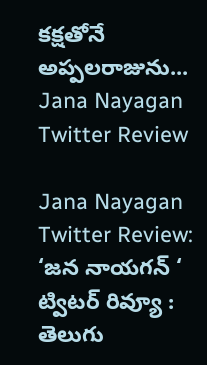కక్షతోనే అప్పలరాజును...
Jana Nayagan Twitter Review

Jana Nayagan Twitter Review: ‘జన నాయగన్ ‘ ట్విటర్ రివ్యూ : తెలుగు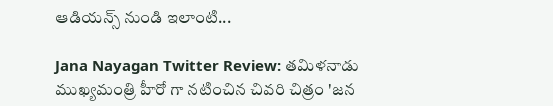ఆడియన్స్ నుండి ఇలాంటి...

Jana Nayagan Twitter Review: తమిళనాడు ముఖ్యమంత్రి హీరో గా నటించిన చివరి చిత్రం 'జన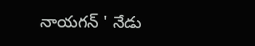నాయగన్ ' నేడు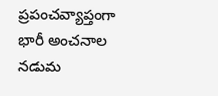ప్రపంచవ్యాప్తంగా భారీ అంచనాల నడుమ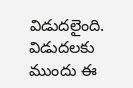విడుదలైంది. విడుదలకు ముందు ఈ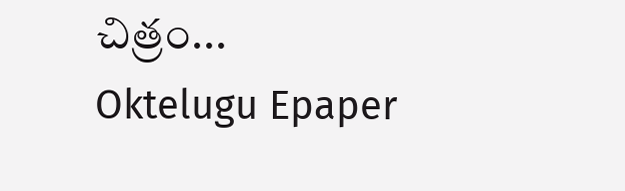చిత్రం...
Oktelugu Epaper